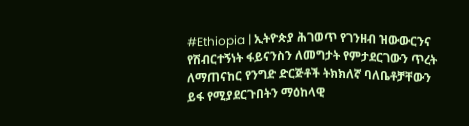#Ethiopia | ኢትዮጵያ ሕገወጥ የገንዘብ ዝውውርንና የሽብርተኝነት ፋይናንስን ለመግታት የምታደርገውን ጥረት ለማጠናከር የንግድ ድርጅቶች ትክክለኛ ባለቤቶቻቸውን ይፋ የሚያደርጉበትን ማዕከላዊ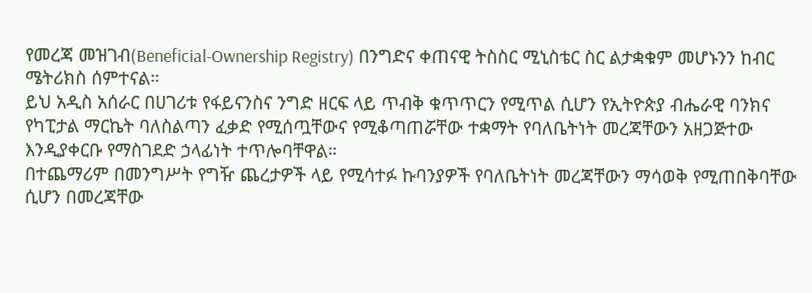የመረጃ መዝገብ(Beneficial-Ownership Registry) በንግድና ቀጠናዊ ትስስር ሚኒስቴር ስር ልታቋቁም መሆኑንን ከብር ሜትሪክስ ሰምተናል።
ይህ አዲስ አሰራር በሀገሪቱ የፋይናንስና ንግድ ዘርፍ ላይ ጥብቅ ቁጥጥርን የሚጥል ሲሆን የኢትዮጵያ ብሔራዊ ባንክና የካፒታል ማርኬት ባለስልጣን ፈቃድ የሚሰጧቸውና የሚቆጣጠሯቸው ተቋማት የባለቤትነት መረጃቸውን አዘጋጅተው እንዲያቀርቡ የማስገደድ ኃላፊነት ተጥሎባቸዋል።
በተጨማሪም በመንግሥት የግዥ ጨረታዎች ላይ የሚሳተፉ ኩባንያዎች የባለቤትነት መረጃቸውን ማሳወቅ የሚጠበቅባቸው ሲሆን በመረጃቸው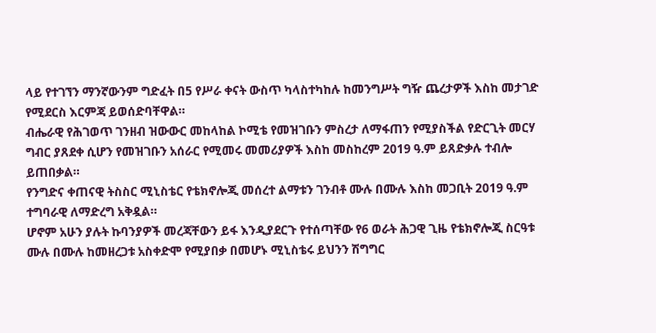ላይ የተገኘን ማንኛውንም ግድፈት በ5 የሥራ ቀናት ውስጥ ካላስተካከሉ ከመንግሥት ግዥ ጨረታዎች እስከ መታገድ የሚደርስ እርምጃ ይወሰድባቸዋል።
ብሔራዊ የሕገወጥ ገንዘብ ዝውውር መከላከል ኮሚቴ የመዝገቡን ምስረታ ለማፋጠን የሚያስችል የድርጊት መርሃ ግብር ያጸደቀ ሲሆን የመዝገቡን አሰራር የሚመሩ መመሪያዎች እስከ መስከረም 2019 ዓ.ም ይጸድቃሉ ተብሎ ይጠበቃል።
የንግድና ቀጠናዊ ትስስር ሚኒስቴር የቴክኖሎጂ መሰረተ ልማቱን ገንብቶ ሙሉ በሙሉ እስከ መጋቢት 2019 ዓ.ም ተግባራዊ ለማድረግ አቅዷል።
ሆኖም አሁን ያሉት ኩባንያዎች መረጃቸውን ይፋ እንዲያደርጉ የተሰጣቸው የ6 ወራት ሕጋዊ ጊዜ የቴክኖሎጂ ስርዓቱ ሙሉ በሙሉ ከመዘረጋቱ አስቀድሞ የሚያበቃ በመሆኑ ሚኒስቴሩ ይህንን ሽግግር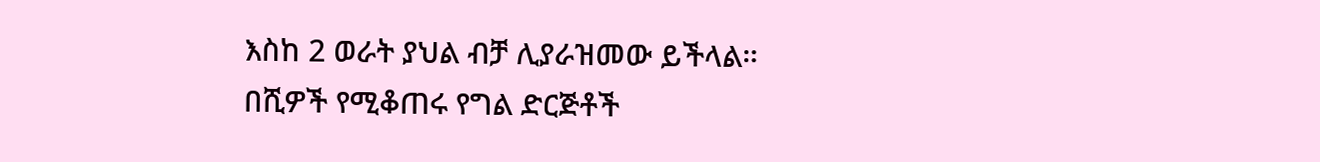እስከ 2 ወራት ያህል ብቻ ሊያራዝመው ይችላል።
በሺዎች የሚቆጠሩ የግል ድርጅቶች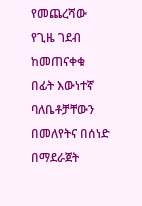የመጨረሻው የጊዜ ገደብ ከመጠናቀቁ በፊት እውነተኛ ባለቤቶቻቸውን በመለየትና በሰነድ በማደራጀት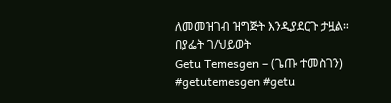ለመመዝገብ ዝግጅት እንዲያደርጉ ታዟል።
በያፌት ገ/ህይወት
Getu Temesgen – (ጌጡ ተመስገን)
#getutemesgen #getu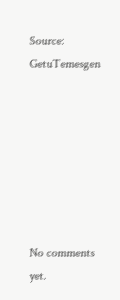Source: GetuTemesgen







No comments yet.